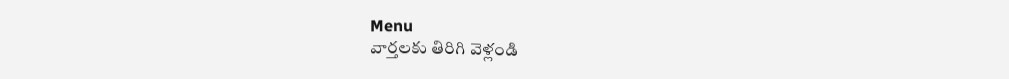Menu
వార్తలకు తిరిగి వెళ్లండి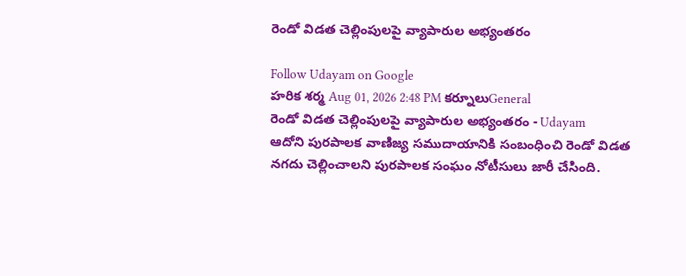రెండో విడత చెల్లింపులపై వ్యాపారుల అభ్యంతరం

Follow Udayam on Google
హరిక శర్మ Aug 01, 2026 2:48 PM కర్నూలుGeneral
రెండో విడత చెల్లింపులపై వ్యాపారుల అభ్యంతరం - Udayam
ఆదోని పురపాలక వాణిజ్య సముదాయానికి సంబంధించి రెండో విడత నగదు చెల్లించాలని పురపాలక సంఘం నోటీసులు జారీ చేసింది.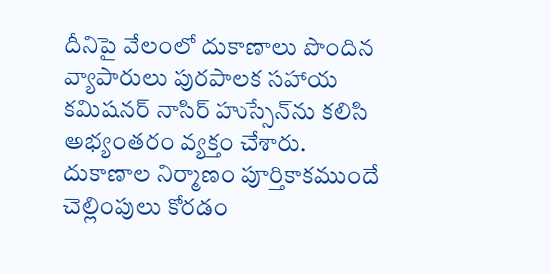దీనిపై వేలంలో దుకాణాలు పొందిన వ్యాపారులు పురపాలక సహాయ కమిషనర్ నాసిర్ హుస్సేన్‌ను కలిసి అభ్యంతరం వ్యక్తం చేశారు. దుకాణాల నిర్మాణం పూర్తికాకముందే చెల్లింపులు కోరడం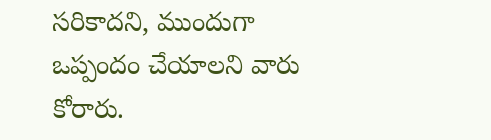సరికాదని, ముందుగా ఒప్పందం చేయాలని వారు కోరారు.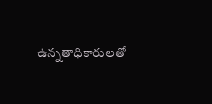ఉన్నతాధికారులతో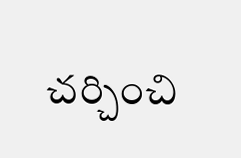చర్చించి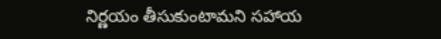నిర్ణయం తీసుకుంటామని సహాయ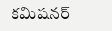కమిషనర్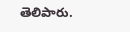తెలిపారు.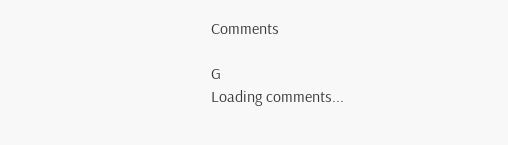Comments

G
Loading comments...